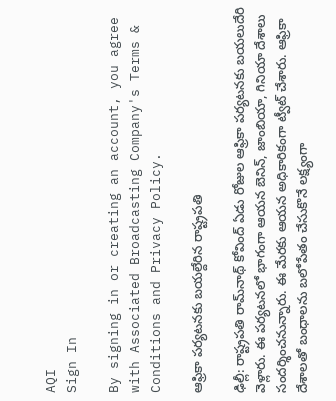AQI
Sign In

By signing in or creating an account, you agree with Associated Broadcasting Company's Terms & Conditions and Privacy Policy.

ఆఫ్రికా పర్యటనకు బయల్దేరిన రాష్ట్రపతి

ఢిల్లీ: రాష్ట్రపతి రామ్‌నాథ్ కోవింద్‌ ఏడు రోజుల ఆఫ్రికా పర్యటనకు బయలుదేరి వెళ్లారు. ఈ పర్యటనలో భాగంగా ఆయన బెనిన్‌, జాంబియా, గినియా దేశాలు సందర్శించనున్నారు. ఈ మేరకు ఆయన అధికారికంగా ట్వీట్‌ చేశారు. ఆఫ్రికా దేశాలతో బంధాలను బలోపేతం చేసుకొనే లక్ష్యంగా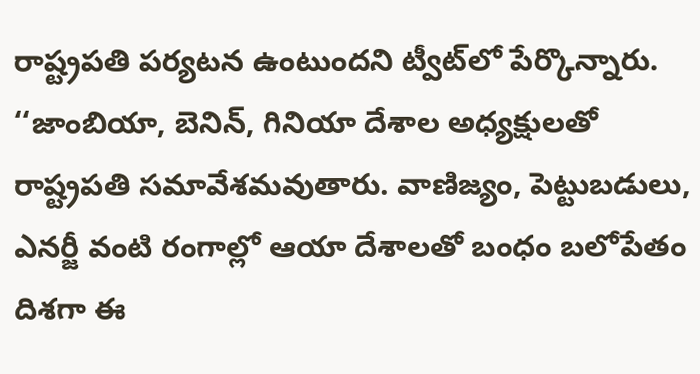రాష్ట్రపతి పర్యటన ఉంటుందని ట్వీట్‌లో పేర్కొన్నారు. ‘‘జాంబియా, బెనిన్‌, గినియా దేశాల అధ్యక్షులతో రాష్ట్రపతి సమావేశమవుతారు. వాణిజ్యం, పెట్టుబడులు, ఎనర్జీ వంటి రంగాల్లో ఆయా దేశాలతో బంధం బలోపేతం దిశగా ఈ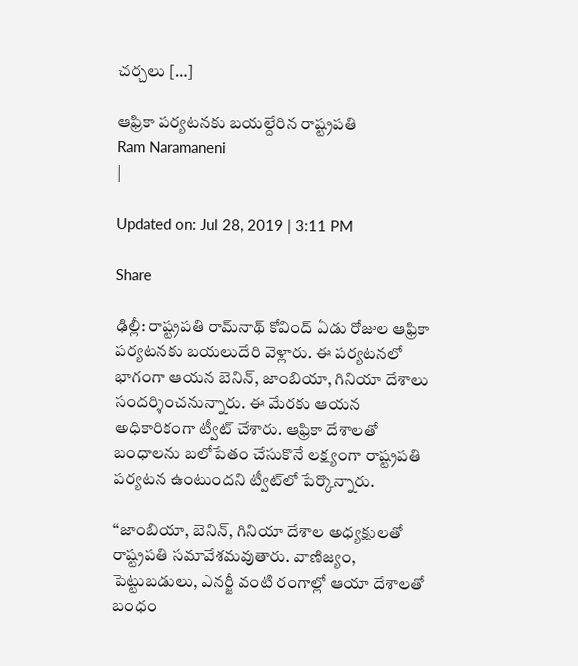చర్చలు […]

ఆఫ్రికా పర్యటనకు బయల్దేరిన రాష్ట్రపతి
Ram Naramaneni
|

Updated on: Jul 28, 2019 | 3:11 PM

Share

ఢిల్లీ: రాష్ట్రపతి రామ్‌నాథ్ కోవింద్‌ ఏడు రోజుల ఆఫ్రికా పర్యటనకు బయలుదేరి వెళ్లారు. ఈ పర్యటనలో భాగంగా ఆయన బెనిన్‌, జాంబియా, గినియా దేశాలు సందర్శించనున్నారు. ఈ మేరకు ఆయన అధికారికంగా ట్వీట్‌ చేశారు. ఆఫ్రికా దేశాలతో బంధాలను బలోపేతం చేసుకొనే లక్ష్యంగా రాష్ట్రపతి పర్యటన ఉంటుందని ట్వీట్‌లో పేర్కొన్నారు.

‘‘జాంబియా, బెనిన్‌, గినియా దేశాల అధ్యక్షులతో రాష్ట్రపతి సమావేశమవుతారు. వాణిజ్యం, పెట్టుబడులు, ఎనర్జీ వంటి రంగాల్లో ఆయా దేశాలతో బంధం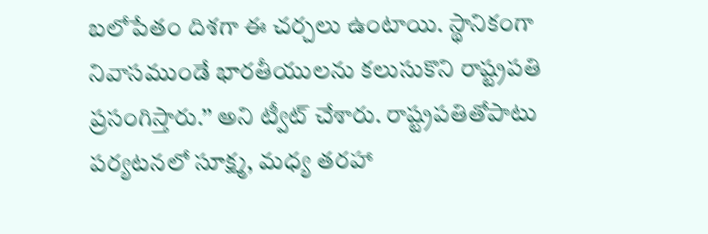బలోపేతం దిశగా ఈ చర్చలు ఉంటాయి. స్థానికంగా నివాసముండే భారతీయులను కలుసుకొని రాష్ట్రపతి ప్రసంగిస్తారు.’’ అని ట్వీట్‌ చేశారు. రాష్ట్రపతితోపాటు పర్యటనలో సూక్ష్మ, మధ్య తరహా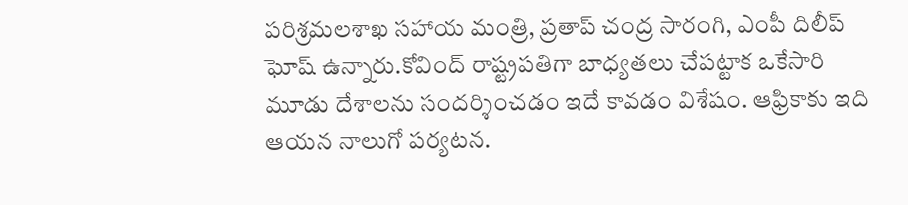పరిశ్రమలశాఖ సహాయ మంత్రి, ప్రతాప్‌ చంద్ర సారంగి, ఎంపీ దిలీప్‌ ఘోష్‌ ఉన్నారు.కోవింద్‌ రాష్ట్రపతిగా బాధ్యతలు చేపట్టాక ఒకేసారి మూడు దేశాలను సందర్శించడం ఇదే కావడం విశేషం. ఆఫ్రికాకు ఇది ఆయన నాలుగో పర్యటన.